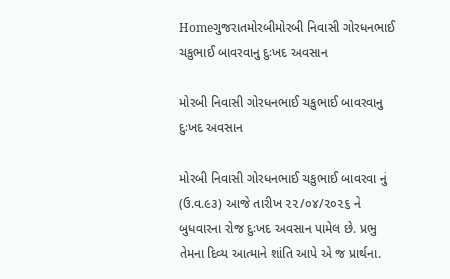Homeગુજરાતમોરબીમોરબી નિવાસી ગોરધનભાઈ ચકુભાઈ બાવરવાનુ દુઃખદ અવસાન

મોરબી નિવાસી ગોરધનભાઈ ચકુભાઈ બાવરવાનુ દુઃખદ અવસાન

મોરબી નિવાસી ગોરધનભાઈ ચકુભાઈ બાવરવા નું (ઉ.વ.૯૩) આજે તારીખ ૨૨/૦૪/૨૦૨૬ ને બુધવારના રોજ દુઃખદ અવસાન પામેલ છે. પ્રભુ તેમના દિવ્ય આત્માને શાંતિ આપે એ જ પ્રાર્થના.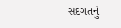સદગતનું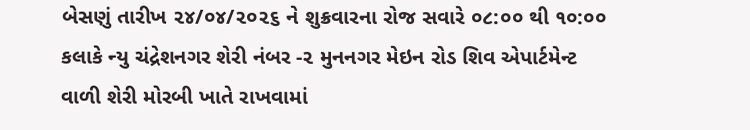બેસણું તારીખ ૨૪/૦૪/૨૦૨૬ ને શુક્રવારના રોજ સવારે ૦૮:૦૦ થી ૧૦:૦૦ કલાકે ન્યુ ચંદ્રેશનગર શેરી નંબર -૨ મુનનગર મેઇન રોડ શિવ એપાર્ટમેન્ટ વાળી શેરી મોરબી ખાતે રાખવામાં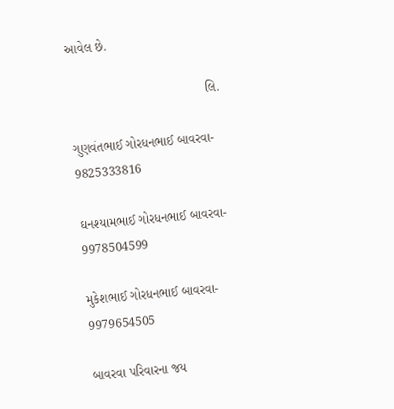આવેલ છે.

                                      લિ.

ગુણવંતભાઈ ગોરધનભાઈ બાવરવા- 9825333816

ઘનશ્યામભાઈ ગોરધનભાઈ બાવરવા- 9978504599

મુકેશભાઈ ગોરધનભાઈ બાવરવા- 9979654505

બાવરવા પરિવારના જય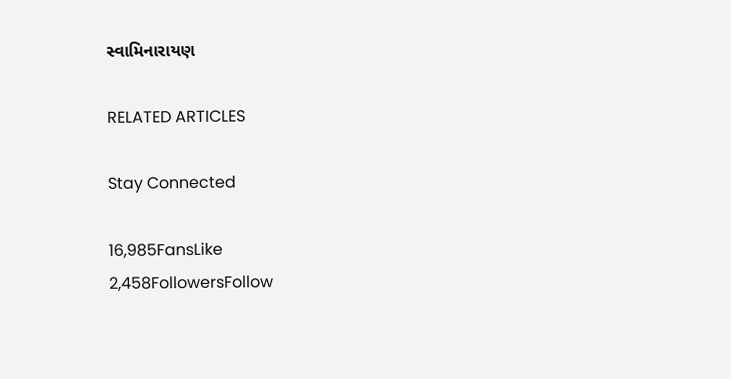સ્વામિનારાયણ

RELATED ARTICLES

Stay Connected

16,985FansLike
2,458FollowersFollow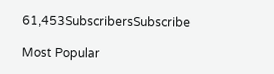61,453SubscribersSubscribe

Most Popular